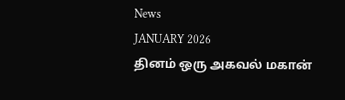News
JANUARY 2026
தினம் ஒரு அகவல் மகான்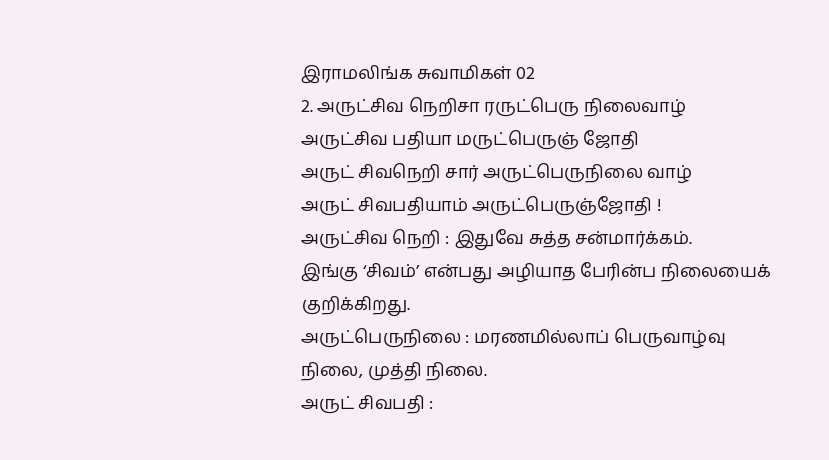இராமலிங்க சுவாமிகள் 02
2. அருட்சிவ நெறிசா ரருட்பெரு நிலைவாழ்
அருட்சிவ பதியா மருட்பெருஞ் ஜோதி
அருட் சிவநெறி சார் அருட்பெருநிலை வாழ்
அருட் சிவபதியாம் அருட்பெருஞ்ஜோதி !
அருட்சிவ நெறி : இதுவே சுத்த சன்மார்க்கம்.
இங்கு ‘சிவம்’ என்பது அழியாத பேரின்ப நிலையைக் குறிக்கிறது.
அருட்பெருநிலை : மரணமில்லாப் பெருவாழ்வு நிலை, முத்தி நிலை.
அருட் சிவபதி :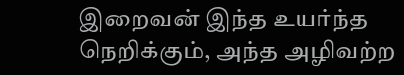இறைவன் இந்த உயர்ந்த நெறிக்கும், அந்த அழிவற்ற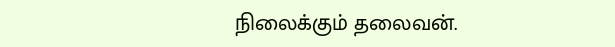நிலைக்கும் தலைவன்.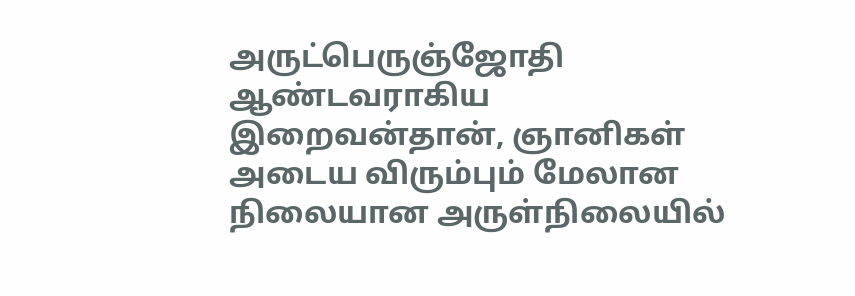அருட்பெருஞ்ஜோதி ஆண்டவராகிய இறைவன்தான், ஞானிகள் அடைய விரும்பும் மேலான நிலையான அருள்நிலையில்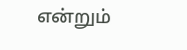என்றும்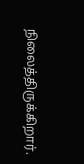நிலைத்திருக்கிறார்.